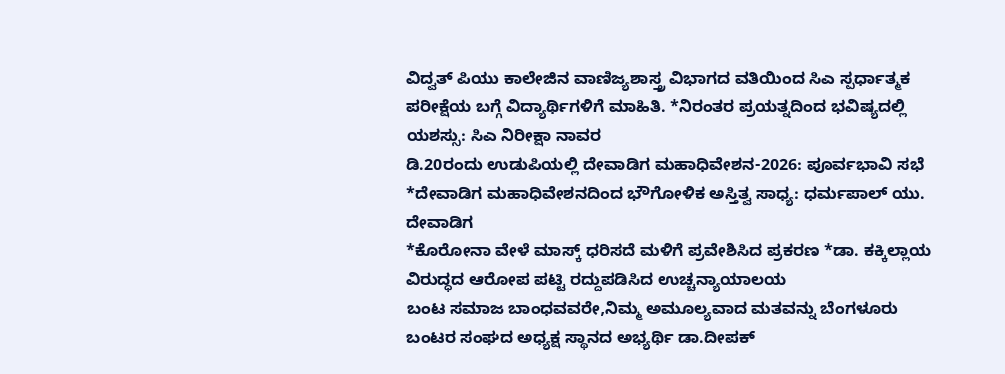ವಿದ್ವತ್ ಪಿಯು ಕಾಲೇಜಿನ ವಾಣಿಜ್ಯಶಾಸ್ತ್ರ ವಿಭಾಗದ ವತಿಯಿಂದ ಸಿಎ ಸ್ಪರ್ಧಾತ್ಮಕ ಪರೀಕ್ಷೆಯ ಬಗ್ಗೆ ವಿದ್ಯಾರ್ಥಿಗಳಿಗೆ ಮಾಹಿತಿ. *ನಿರಂತರ ಪ್ರಯತ್ನದಿಂದ ಭವಿಷ್ಯದಲ್ಲಿ ಯಶಸ್ಸು: ಸಿಎ ನಿರೀಕ್ಷಾ ನಾವರ
ಡಿ.20ರಂದು ಉಡುಪಿಯಲ್ಲಿ ದೇವಾಡಿಗ ಮಹಾಧಿವೇಶನ-2026: ಪೂರ್ವಭಾವಿ ಸಭೆ *ದೇವಾಡಿಗ ಮಹಾಧಿವೇಶನದಿಂದ ಭೌಗೋಳಿಕ ಅಸ್ತಿತ್ವ ಸಾಧ್ಯ: ಧರ್ಮಪಾಲ್ ಯು. ದೇವಾಡಿಗ
*ಕೊರೋನಾ ವೇಳೆ ಮಾಸ್ಕ್ ಧರಿಸದೆ ಮಳಿಗೆ ಪ್ರವೇಶಿಸಿದ ಪ್ರಕರಣ *ಡಾ. ಕಕ್ಕಿಲ್ಲಾಯ ವಿರುದ್ಧದ ಆರೋಪ ಪಟ್ಟಿ ರದ್ದುಪಡಿಸಿದ ಉಚ್ಚನ್ಯಾಯಾಲಯ
ಬಂಟ ಸಮಾಜ ಬಾಂಧವವರೇ,ನಿಮ್ಮ ಅಮೂಲ್ಯವಾದ ಮತವನ್ನು ಬೆಂಗಳೂರು ಬಂಟರ ಸಂಘದ ಅಧ್ಯಕ್ಷ ಸ್ಥಾನದ ಅಭ್ಯರ್ಥಿ ಡಾ.ದೀಪಕ್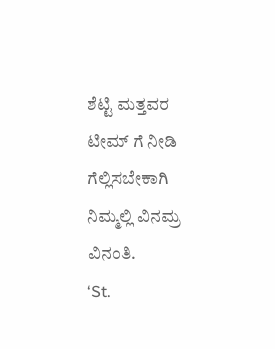ಶೆಟ್ಟಿ ಮತ್ತವರ ಟೀಮ್ ಗೆ ನೀಡಿ ಗೆಲ್ಲಿಸಬೇಕಾಗಿ ನಿಮ್ಮಲ್ಲಿ ವಿನಮ್ರ ವಿನಂತಿ.
‘St.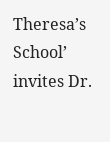Theresa’s School’ invites Dr.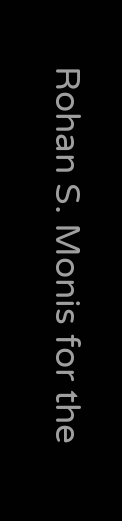Rohan S. Monis for the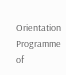Orientation Programme of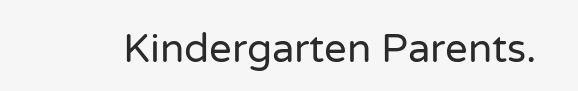Kindergarten Parents.